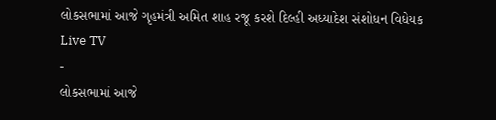લોકસભામાં આજે ગૃહમંત્રી અમિત શાહ રજૂ કરશે દિલ્હી અધ્યાદેશ સંશોધન વિધેયક
Live TV
-
લોકસભામાં આજે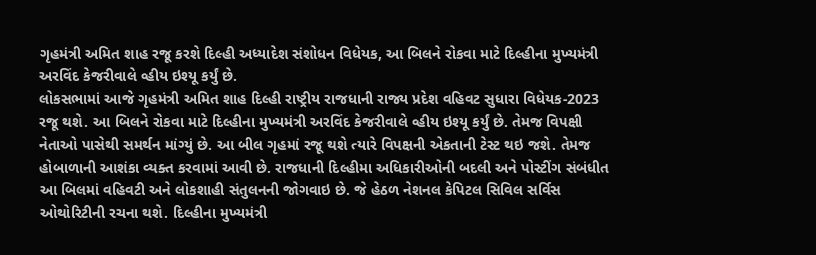ગૃહમંત્રી અમિત શાહ રજૂ કરશે દિલ્હી અધ્યાદેશ સંશોધન વિધેયક, આ બિલને રોકવા માટે દિલ્હીના મુખ્યમંત્રી અરવિંદ કેજરીવાલે વ્હીય ઇશ્યૂ કર્યું છે.
લોકસભામાં આજે ગૃહમંત્રી અમિત શાહ દિલ્હી રાષ્ટ્રીય રાજધાની રાજ્ય પ્રદેશ વહિવટ સુધારા વિધેયક-2023 રજૂ થશે. આ બિલને રોકવા માટે દિલ્હીના મુખ્યમંત્રી અરવિંદ કેજરીવાલે વ્હીય ઇશ્યૂ કર્યું છે. તેમજ વિપક્ષી નેતાઓ પાસેથી સમર્થન માંગ્યું છે. આ બીલ ગૃહમાં રજૂ થશે ત્યારે વિપક્ષની એકતાની ટેસ્ટ થઇ જશે. તેમજ હોબાળાની આશંકા વ્યક્ત કરવામાં આવી છે. રાજધાની દિલ્હીમા અધિકારીઓની બદલી અને પોસ્ટીંગ સંબંધીત આ બિલમાં વહિવટી અને લોકશાહી સંતુલનની જોગવાઇ છે. જે હેઠળ નેશનલ કેપિટલ સિવિલ સર્વિસ ઓથોરિટીની રચના થશે. દિલ્હીના મુખ્યમંત્રી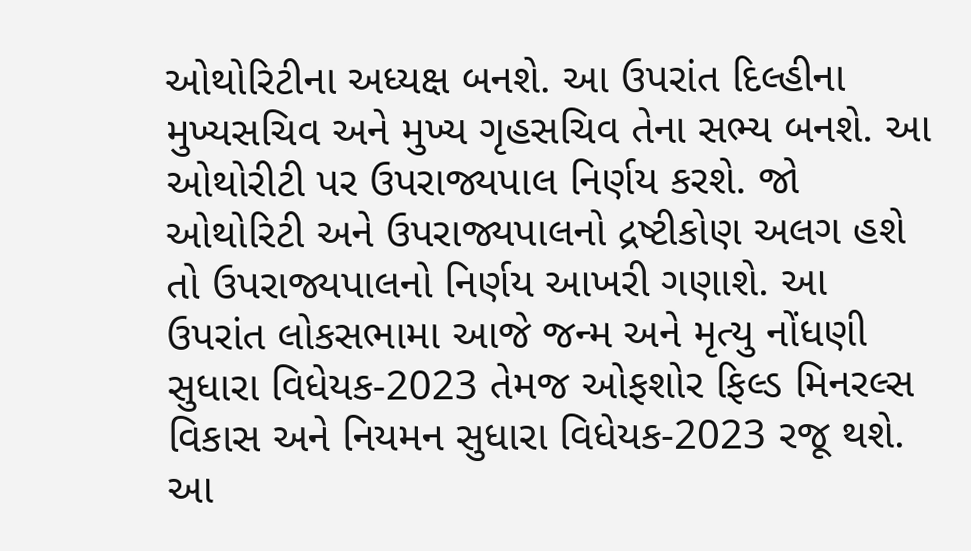ઓથોરિટીના અધ્યક્ષ બનશે. આ ઉપરાંત દિલ્હીના મુખ્યસચિવ અને મુખ્ય ગૃહસચિવ તેના સભ્ય બનશે. આ ઓથોરીટી પર ઉપરાજ્યપાલ નિર્ણય કરશે. જો ઓથોરિટી અને ઉપરાજ્યપાલનો દ્રષ્ટીકોણ અલગ હશે તો ઉપરાજ્યપાલનો નિર્ણય આખરી ગણાશે. આ ઉપરાંત લોકસભામા આજે જન્મ અને મૃત્યુ નોંધણી સુધારા વિધેયક-2023 તેમજ ઓફશોર ફિલ્ડ મિનરલ્સ વિકાસ અને નિયમન સુધારા વિધેયક-2023 રજૂ થશે. આ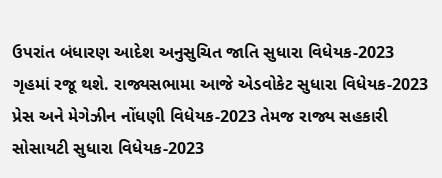ઉપરાંત બંધારણ આદેશ અનુસુચિત જાતિ સુધારા વિધેયક-2023 ગૃહમાં રજૂ થશે. રાજ્યસભામા આજે એડવોકેટ સુધારા વિધેયક-2023 પ્રેસ અને મેગેઝીન નોંધણી વિધેયક-2023 તેમજ રાજ્ય સહકારી સોસાયટી સુધારા વિધેયક-2023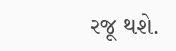રજૂ થશે.